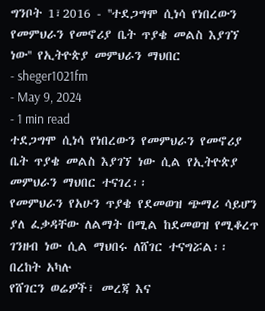ግንቦት 1፣2016 - ''ተደጋግሞ ሲነሳ የነበረውን የመምህራን የመኖሪያ ቤት ጥያቄ መልስ እያገኘ ነው'' የኢትዮጵያ መምህራን ማህበር
- sheger1021fm
- May 9, 2024
- 1 min read
ተደጋግሞ ሲነሳ የነበረውን የመምህራን የመኖሪያ ቤት ጥያቄ መልስ እያገኘ ነው ሲል የኢትዮጵያ መምህራን ማህበር ተናገረ፡፡
የመምህራን የአሁን ጥያቄ የደመወዝ ጭማሪ ሳይሆን ያለ ፈቃዳቸው ለልማት በሚል ከደመወዝ የሚቆረጥ ገንዘብ ነው ሲል ማህበሩ ለሸገር ተናግሯል፡፡
በረከት አካሉ
የሸገርን ወሬዎች፣ መረጃ እና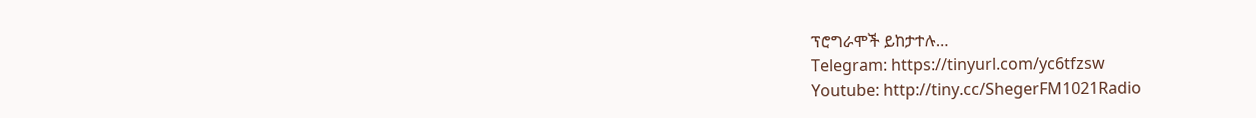ፕሮግራሞች ይከታተሉ…
Telegram: https://tinyurl.com/yc6tfzsw
Youtube: http://tiny.cc/ShegerFM1021Radio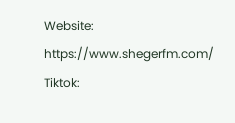Website: https://www.shegerfm.com/
Tiktok: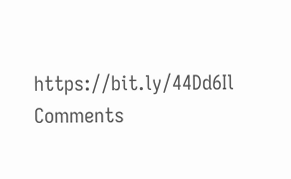https://bit.ly/44Dd6Il
Comments